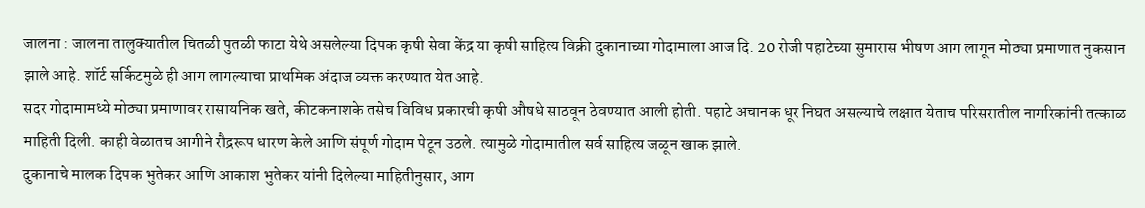जालना : जालना तालुक्यातील चितळी पुतळी फाटा येथे असलेल्या दिपक कृषी सेवा केंद्र या कृषी साहित्य विक्री दुकानाच्या गोदामाला आज दि. 20 रोजी पहाटेच्या सुमारास भीषण आग लागून मोठ्या प्रमाणात नुकसान झाले आहे. शॉर्ट सर्किटमुळे ही आग लागल्याचा प्राथमिक अंदाज व्यक्त करण्यात येत आहे.
सदर गोदामामध्ये मोठ्या प्रमाणावर रासायनिक खते, कीटकनाशके तसेच विविध प्रकारची कृषी औषधे साठवून ठेवण्यात आली होती. पहाटे अचानक धूर निघत असल्याचे लक्षात येताच परिसरातील नागरिकांनी तत्काळ माहिती दिली. काही वेळातच आगीने रौद्ररूप धारण केले आणि संपूर्ण गोदाम पेटून उठले. त्यामुळे गोदामातील सर्व साहित्य जळून खाक झाले.
दुकानाचे मालक दिपक भुतेकर आणि आकाश भुतेकर यांनी दिलेल्या माहितीनुसार, आग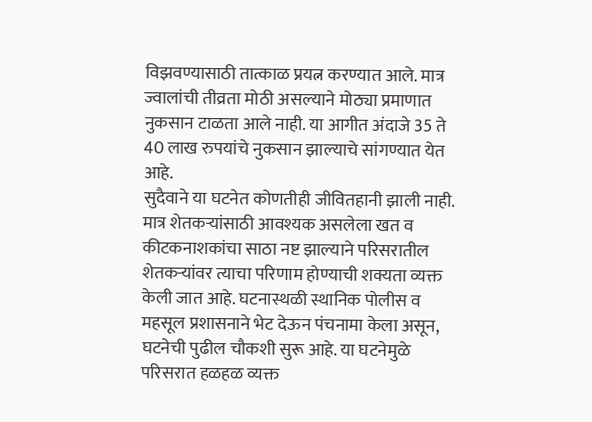विझवण्यासाठी तात्काळ प्रयत्न करण्यात आले. मात्र ज्वालांची तीव्रता मोठी असल्याने मोठ्या प्रमाणात नुकसान टाळता आले नाही. या आगीत अंदाजे 35 ते 40 लाख रुपयांचे नुकसान झाल्याचे सांगण्यात येत आहे.
सुदैवाने या घटनेत कोणतीही जीवितहानी झाली नाही. मात्र शेतकऱ्यांसाठी आवश्यक असलेला खत व कीटकनाशकांचा साठा नष्ट झाल्याने परिसरातील शेतकऱ्यांवर त्याचा परिणाम होण्याची शक्यता व्यक्त केली जात आहे. घटनास्थळी स्थानिक पोलीस व महसूल प्रशासनाने भेट देऊन पंचनामा केला असून, घटनेची पुढील चौकशी सुरू आहे. या घटनेमुळे परिसरात हळहळ व्यक्त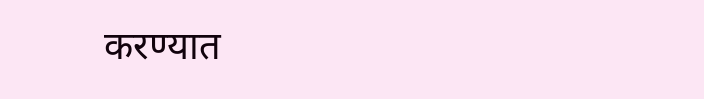करण्यात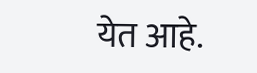येत आहे.